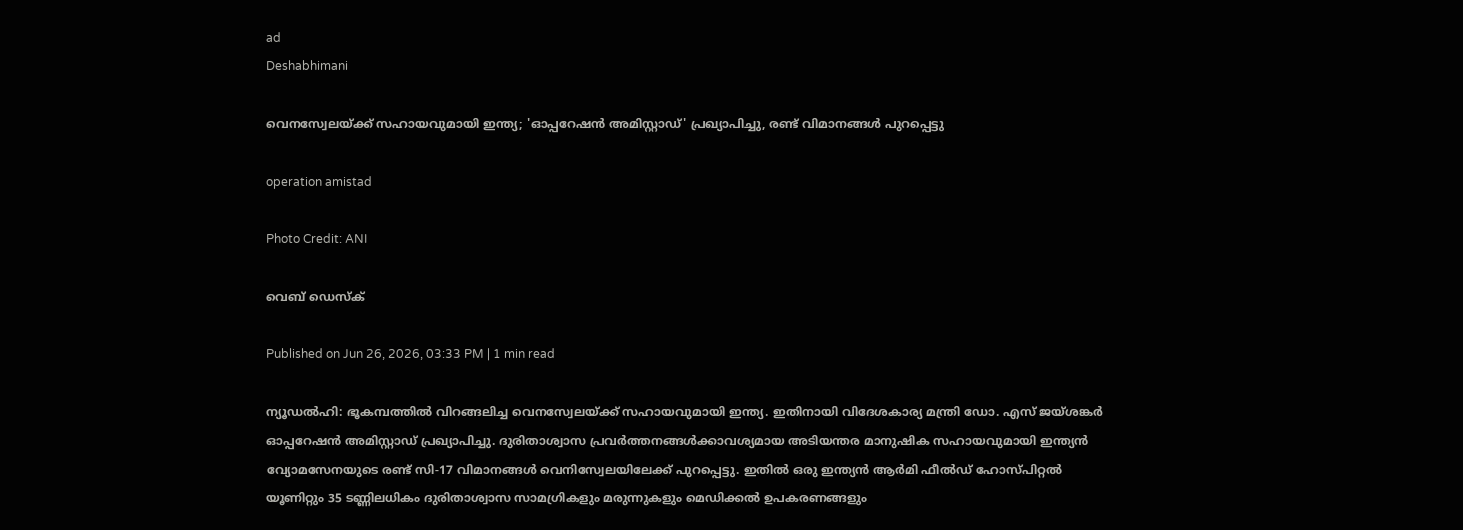ad
Deshabhimani

വെനസ്വേലയ്ക്ക് സഹായവുമായി ഇന്ത്യ; 'ഓപ്പറേഷൻ അമിസ്റ്റാഡ്' പ്രഖ്യാപിച്ചു, രണ്ട് വിമാനങ്ങൾ പുറപ്പെട്ടു

operation amistad

Photo Credit: ANI

വെബ് ഡെസ്ക്

Published on Jun 26, 2026, 03:33 PM | 1 min read

ന്യൂഡൽഹി: ഭൂകമ്പത്തിൽ വിറങ്ങലിച്ച വെനസ്വേലയ്ക്ക് സഹായവുമായി ഇന്ത്യ. ഇതിനായി വിദേശകാര്യ മന്ത്രി ഡോ. എസ് ജയ്ശങ്കർ ഓപ്പറേഷൻ അമിസ്റ്റാഡ് പ്രഖ്യാപിച്ചു. ദുരിതാശ്വാസ പ്രവർത്തനങ്ങൾക്കാവശ്യമായ അടിയന്തര മാനുഷിക സഹായവുമായി ഇന്ത്യൻ വ്യോമസേനയുടെ രണ്ട് സി-17 വിമാനങ്ങൾ വെനിസ്വേലയിലേക്ക് പുറപ്പെട്ടു. ഇതിൽ ഒരു ഇന്ത്യൻ ആർമി ഫീൽഡ് ഹോസ്പിറ്റൽ യൂണിറ്റും 35 ടണ്ണിലധികം ദുരിതാശ്വാസ സാമഗ്രികളും മരുന്നുകളും മെഡിക്കൽ ഉപകരണങ്ങളും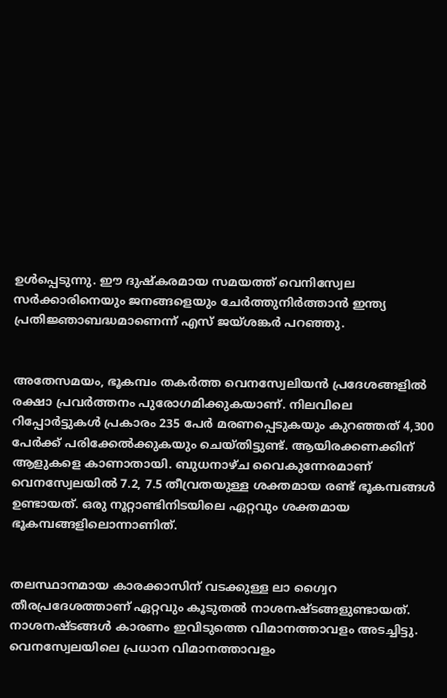ഉൾപ്പെടുന്നു. ഈ ദുഷ്‌കരമായ സമയത്ത് വെനിസ്വേല സർക്കാരിനെയും ജനങ്ങളെയും ചേർത്തുനിർത്താൻ ഇന്ത്യ പ്രതിജ്ഞാബദ്ധമാണെന്ന് എസ് ജയ്ശങ്കർ പറഞ്ഞു.


അതേസമയം, ഭൂകമ്പം തകർത്ത വെനസ്വേലിയൻ പ്രദേശങ്ങളിൽ രക്ഷാ പ്രവർത്തനം പുരോഗമിക്കുകയാണ്. നിലവിലെ റിപ്പോർട്ടുകൾ പ്രകാരം 235 പേർ മരണപ്പെടുകയും കുറഞ്ഞത് 4,300 പേർക്ക് പരിക്കേൽക്കുകയും ചെയ്തിട്ടുണ്ട്. ആയിരക്കണക്കിന് ആളുകളെ കാണാതായി. ബുധനാഴ്ച വൈകുന്നേരമാണ് വെനസ്വേലയിൽ 7.2, 7.5 തീവ്രതയുള്ള ശക്തമായ രണ്ട് ഭൂകമ്പങ്ങൾ ഉണ്ടായത്. ഒരു നൂറ്റാണ്ടിനിടയിലെ ഏറ്റവും ശക്തമായ ഭൂകമ്പങ്ങളിലൊന്നാണിത്.


തലസ്ഥാനമായ കാരക്കാസിന് വടക്കുള്ള ലാ ഗ്വൈറ തീരപ്രദേശത്താണ് ഏറ്റവും കൂടുതൽ നാശനഷ്ടങ്ങളുണ്ടായത്. നാശനഷ്ടങ്ങൾ കാരണം ഇവിടുത്തെ വിമാനത്താവളം അടച്ചിട്ടു. വെനസ്വേലയിലെ പ്രധാന വിമാനത്താവളം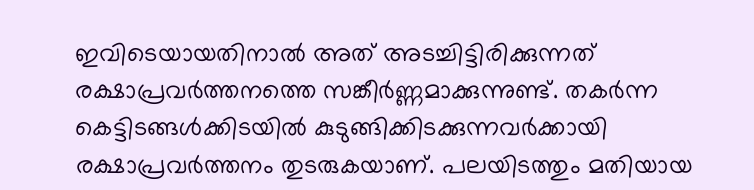ഇവിടെയായതിനാൽ അത് അടച്ചിട്ടിരിക്കുന്നത് രക്ഷാപ്രവർത്തനത്തെ സങ്കീർണ്ണമാക്കുന്നുണ്ട്. തകർന്ന കെട്ടിടങ്ങൾക്കിടയിൽ കുടുങ്ങിക്കിടക്കുന്നവർക്കായി രക്ഷാപ്രവർത്തനം തുടരുകയാണ്. പലയിടത്തും മതിയായ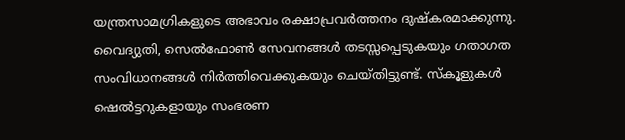യന്ത്രസാമഗ്രികളുടെ അഭാവം രക്ഷാപ്രവർത്തനം ദുഷ്കരമാക്കുന്നു. വൈദ്യുതി, സെൽഫോൺ സേവനങ്ങൾ തടസ്സപ്പെടുകയും ഗതാഗത സംവിധാനങ്ങൾ നിർത്തിവെക്കുകയും ചെയ്തിട്ടുണ്ട്. സ്കൂളുകൾ ഷെൽട്ടറുകളായും സംഭരണ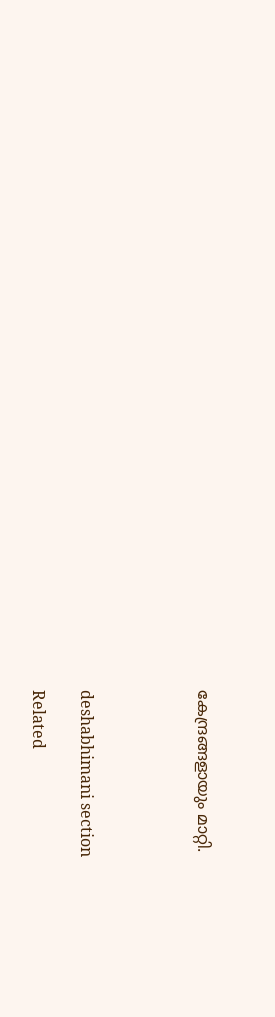കേന്ദ്രങ്ങളായും മാറ്റി.




deshabhimani section

Related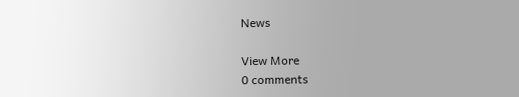News

View More
0 comments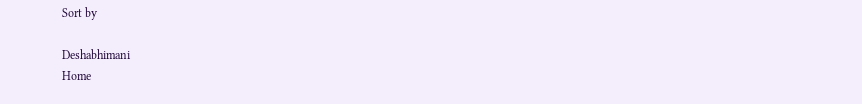Sort by

Deshabhimani
Home